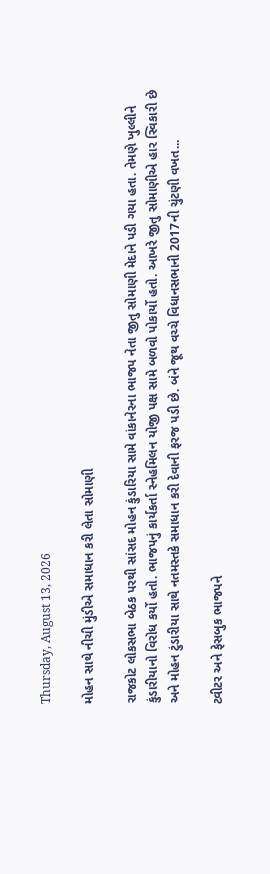Thursday, August 13, 2026

મોહન સાથે નીચી મુંડીએ સમાધાન કરી લેતા સોમાણી

રાજકોટ લોકસભા બેઠક પરથી સાંસદ મોહન કુંડારિયા સામે વાંકાનેરના ભાજપ નેતા જીતુ સોમાણી મેદાને પડી ગયા હતા. તેમણે ખુલ્લીને કુંડારીયાનો વિરોધ કર્યો હતો. ભાજપનું કાર્યકર્તા સ્નેહમિલન યોજી પક્ષ સામે બળવો પોકાર્યો હતો. આખરે જીતુ સોમાણીએ હાર સ્વિકારી છે અને મોહન ટુંડારીયા સાથે નતમસ્તકે સમાધાન કરી દેવાની ફરજ પડી છે. બંને જૂથ વચ્ચે વિધાનસભાની 2017ની ચુંટણી વખત...

ટ્વીટર અને ફેસબુક ભાજપને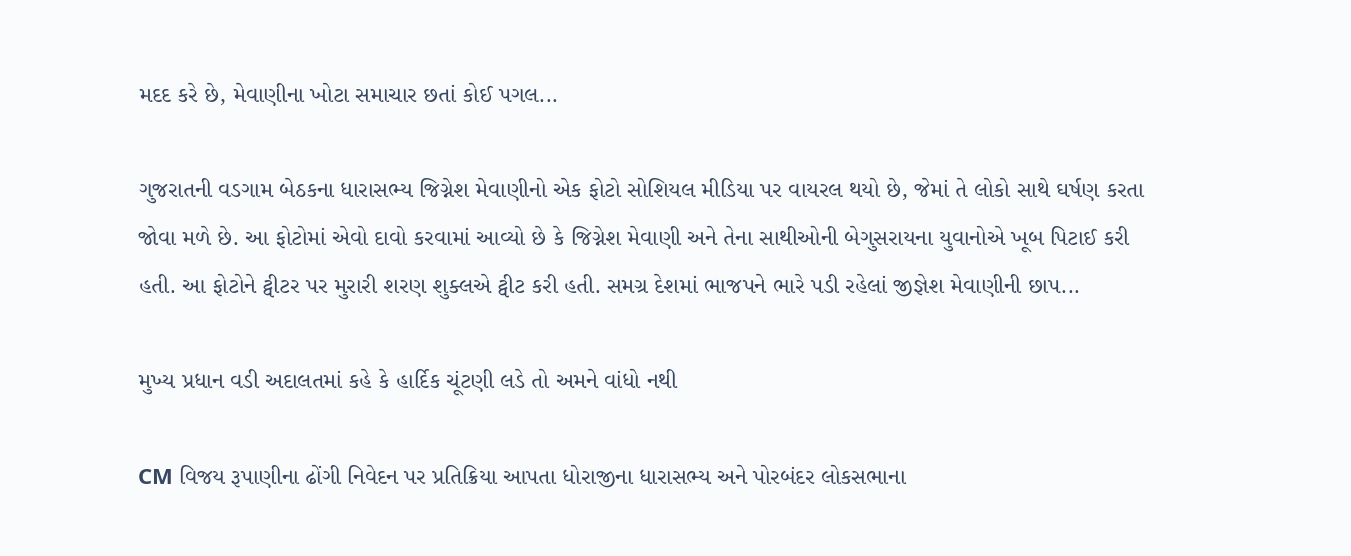મદદ કરે છે, મેવાણીના ખોટા સમાચાર છતાં કોઈ પગલ...

ગુજરાતની વડગામ બેઠકના ધારાસભ્ય જિગ્નેશ મેવાણીનો એક ફોટો સોશિયલ મીડિયા પર વાયરલ થયો છે, જેમાં તે લોકો સાથે ઘર્ષણ કરતા જોવા મળે છે. આ ફોટોમાં એવો દાવો કરવામાં આવ્યો છે કે જિગ્નેશ મેવાણી અને તેના સાથીઓની બેગુસરાયના યુવાનોએ ખૂબ પિટાઈ કરી હતી. આ ફોટોને ટ્વીટર પર મુરારી શરણ શુક્લએ ટ્વીટ કરી હતી. સમગ્ર દેશમાં ભાજપને ભારે પડી રહેલાં જીજ્ઞેશ મેવાણીની છાપ...

મુખ્ય પ્રધાન વડી અદાલતમાં કહે કે હાર્દિક ચૂંટણી લડે તો અમને વાંધો નથી

CM વિજય રૂપાણીના ઢોંગી નિવેદન પર પ્રતિક્રિયા આપતા ધોરાજીના ધારાસભ્ય અને પોરબંદર લોકસભાના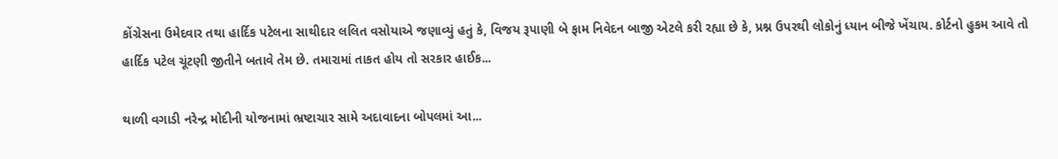કોંગ્રેસના ઉમેદવાર તથા હાર્દિક પટેલના સાથીદાર લલિત વસોયાએ જણાવ્યું હતું કે, વિજય રૂપાણી બે ફામ નિવેદન બાજી એટલે કરી રહ્યા છે કે, પ્રશ્ન ઉપરથી લોકોનું ધ્યાન બીજે ખેંચાય. કોર્ટનો હુકમ આવે તો હાર્દિક પટેલ ચૂંટણી જીતીને બતાવે તેમ છે. તમારામાં તાકત હોય તો સરકાર હાઈક...

થાળી વગાડી નરેન્દ્ર મોદીની યોજનામાં ભ્રષ્ટાચાર સામે અદાવાદના બોપલમાં આ...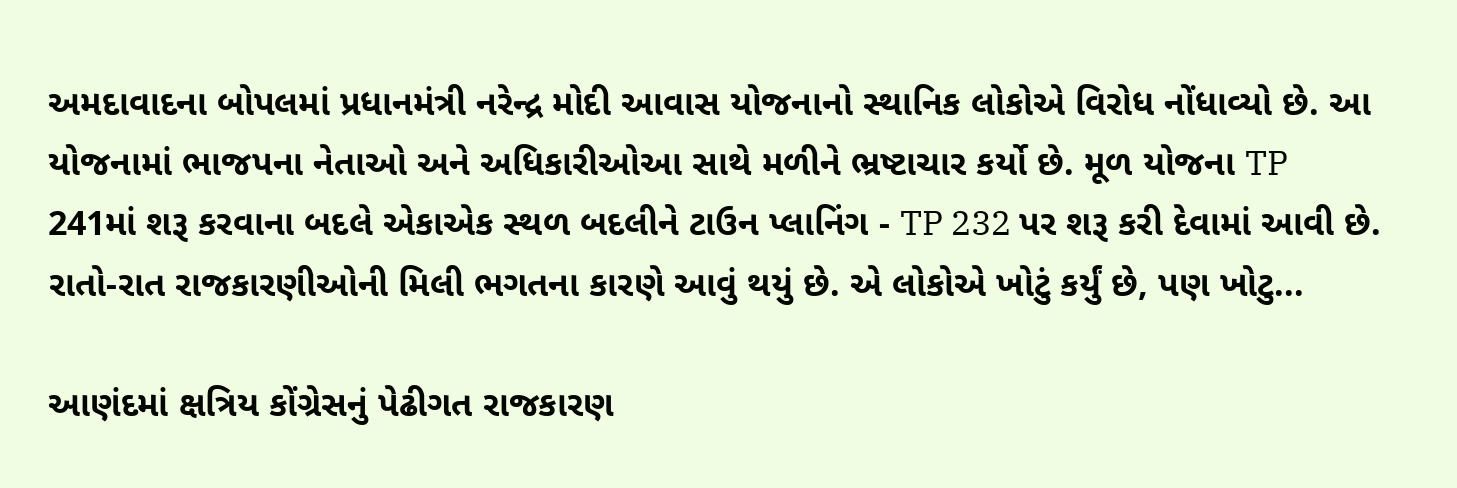અમદાવાદના બોપલમાં પ્રધાનમંત્રી નરેન્દ્ર મોદી આવાસ યોજનાનો સ્થાનિક લોકોએ વિરોધ નોંધાવ્યો છે. આ યોજનામાં ભાજપના નેતાઓ અને અધિકારીઓઆ સાથે મળીને ભ્રષ્ટાચાર કર્યો છે. મૂળ યોજના TP 241માં શરૂ કરવાના બદલે એકાએક સ્થળ બદલીને ટાઉન પ્લાનિંગ - TP 232 પર શરૂ કરી દેવામાં આવી છે. રાતો-રાત રાજકારણીઓની મિલી ભગતના કારણે આવું થયું છે. એ લોકોએ ખોટું કર્યું છે, પણ ખોટુ...

આણંદમાં ક્ષત્રિય કોંગ્રેસનું પેઢીગત રાજકારણ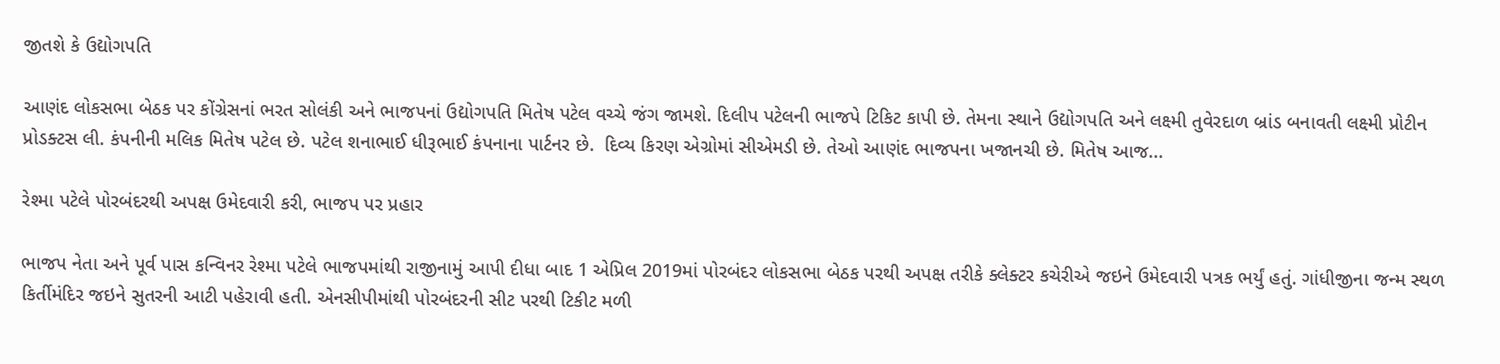જીતશે કે ઉદ્યોગપતિ

આણંદ લોકસભા બેઠક પર કોંગ્રેસનાં ભરત સોલંકી અને ભાજપનાં ઉદ્યોગપતિ મિતેષ પટેલ વચ્ચે જંગ જામશે. દિલીપ પટેલની ભાજપે ટિકિટ કાપી છે. તેમના સ્થાને ઉદ્યોગપતિ અને લક્ષ્મી તુવેરદાળ બ્રાંડ બનાવતી લક્ષ્મી પ્રોટીન પ્રોડક્ટસ લી. કંપનીની મલિક મિતેષ પટેલ છે. પટેલ શનાભાઈ ધીરૂભાઈ કંપનાના પાર્ટનર છે.  દિવ્ય કિરણ એગ્રોમાં સીએમડી છે. તેઓ આણંદ ભાજપના ખજાનચી છે. મિતેષ આજ...

રેશ્મા પટેલે પોરબંદરથી અપક્ષ ઉમેદવારી કરી, ભાજપ પર પ્રહાર

ભાજપ નેતા અને પૂર્વ પાસ કન્વિનર રેશ્મા પટેલે ભાજપમાંથી રાજીનામું આપી દીધા બાદ 1 એપ્રિલ 2019માં પોરબંદર લોકસભા બેઠક પરથી અપક્ષ તરીકે ક્લેક્ટર કચેરીએ જઇને ઉમેદવારી પત્રક ભર્યું હતું. ગાંધીજીના જન્મ સ્થળ કિર્તીમંદિર જઇને સુતરની આટી પહેરાવી હતી. એનસીપીમાંથી પોરબંદરની સીટ પરથી ટિકીટ મળી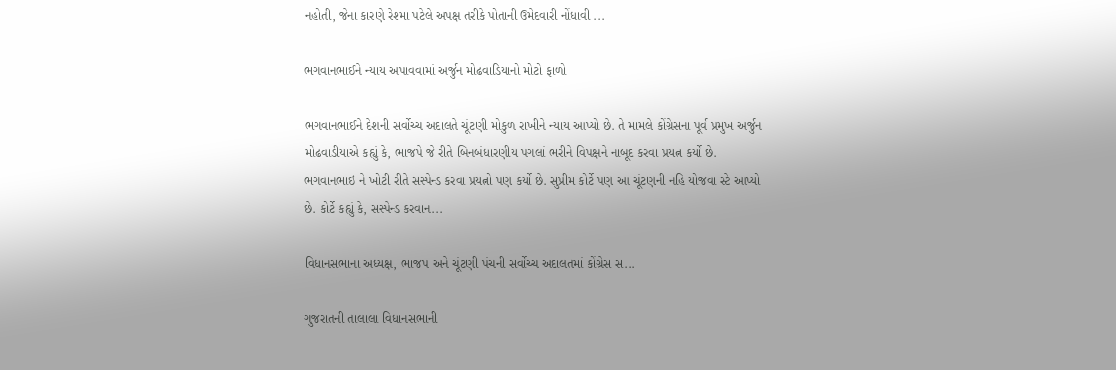નહોતી, જેના કારણે રેશ્મા પટેલે અપક્ષ તરીકે પોતાની ઉમેદવારી નોંધાવી ...

ભગવાનભાઈને ન્યાય અપાવવામાં અર્જુન મોઢવાડિયાનો મોટો ફાળો

ભગવાનભાઈને દેશની સર્વોચ્ચ અદાલતે ચૂંટણી મોકુળ રાખીને ન્યાય આપ્યો છે. તે મામલે કોંગ્રેસના પૂર્વ પ્રમુખ અર્જુન મોઢવાડીયાએ કહ્યું કે, ભાજપે જે રીતે બિનબંધારણીય પગલાં ભરીને વિપક્ષને નાબૂદ કરવા પ્રયત્ન કર્યો છે. ભગવાનભાઇ ને ખોટી રીતે સસ્પેન્ડ કરવા પ્રયત્નો પણ કર્યો છે. સુપ્રીમ કોર્ટે પણ આ ચૂંટણની નહિ યોજવા સ્ટે આપ્યો છે. કોર્ટે કહ્યું કે, સસ્પેન્ડ કરવાન...

વિધાનસભાના અધ્યક્ષ, ભાજપ અને ચૂંટણી પંચની સર્વોચ્ચ અદાલતમાં કોંગ્રેસ સ...

ગુજરાતની તાલાલા વિધાનસભાની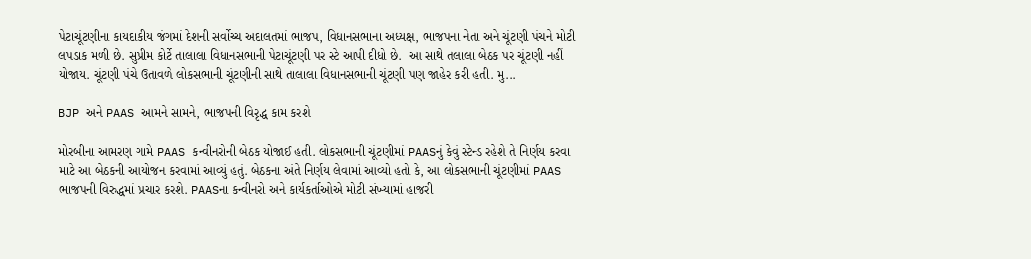પેટાચૂંટણીના કાયદાકીય જંગમાં દેશની સર્વોચ્ચ અદાલતમાં ભાજપ, વિધાનસભાના અધ્યક્ષ, ભાજપના નેતા અને ચૂંટણી પંચને મોટી લપડાક મળી છે. સુપ્રીમ કોર્ટે તાલાલા વિધાનસભાની પેટાચૂંટણી પર સ્ટે આપી દીધો છે.  આ સાથે તલાલા બેઠક પર ચૂંટણી નહીં યોજાય. ચૂંટણી પંચે ઉતાવળે લોકસભાની ચૂંટણીની સાથે તાલાલા વિધાનસભાની ચૂંટણી પણ જાહેર કરી હતી. મુ...

BJP અને PAAS આમને સામને, ભાજપની વિરૃદ્ધ કામ કરશે

મોરબીના આમરણ ગામે PAAS કન્વીનરોની બેઠક યોજાઈ હતી. લોકસભાની ચૂંટણીમાં PAASનું કેવું સ્ટેન્ડ રહેશે તે નિર્ણય કરવા માટે આ બેઠકની આયોજન કરવામાં આવ્યું હતું. બેઠકના અંતે નિર્ણય લેવામાં આવ્યો હતો કે, આ લોકસભાની ચૂંટણીમાં PAAS ભાજપની વિરુદ્ધમાં પ્રચાર કરશે. PAASના કન્વીનરો અને કાર્યકર્તાઓએ મોટી સંખ્યામાં હાજરી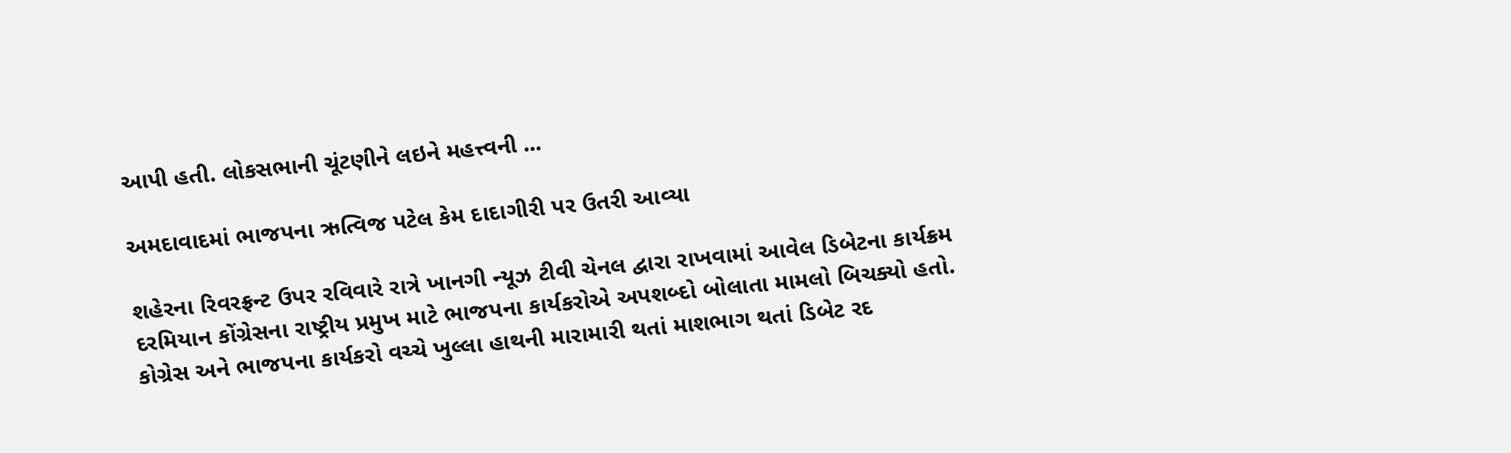આપી હતી. લોકસભાની ચૂંટણીને લઇને મહત્ત્વની ...

અમદાવાદમાં ભાજપના ઋત્વિજ પટેલ કેમ દાદાગીરી પર ઉતરી આવ્યા

શહેરના રિવરફ્રન્ટ ઉપર રવિવારે રાત્રે ખાનગી ન્યૂઝ ટીવી ચેનલ દ્વારા રાખવામાં આવેલ ડિબેટના કાર્યક્રમ દરમિયાન કોંગ્રેસના રાષ્ટ્રીય પ્રમુખ માટે ભાજપના કાર્યકરોએ અપશબ્દો બોલાતા મામલો બિચક્યો હતો. કોગ્રેસ અને ભાજપના કાર્યકરો વચ્ચે ખુલ્લા હાથની મારામારી થતાં માશભાગ થતાં ડિબેટ રદ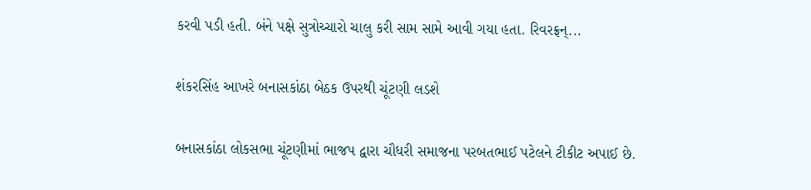કરવી પડી હતી. બંને પક્ષે સુત્રોચ્ચારો ચાલુ કરી સામ સામે આવી ગયા હતા. રિવરફ્રન્...

શંકરસિંહ આખરે બનાસકાંઠા બેઠક ઉપરથી ચૂંટણી લડશે

બનાસકાંઠા લોકસભા ચૂંટણીમાં ભાજપ દ્વારા ચૌધરી સમાજના પરબતભાઈ પટેલને ટીકીટ અપાઈ છે.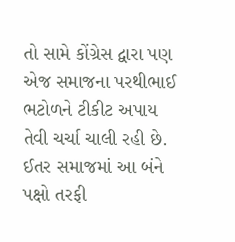તો સામે કોંગ્રેસ દ્વારા પણ એજ સમાજના પરથીભાઈ ભટોળને ટીકીટ અપાય તેવી ચર્ચા ચાલી રહી છે. ઈતર સમાજમાં આ બંને પક્ષો તરફી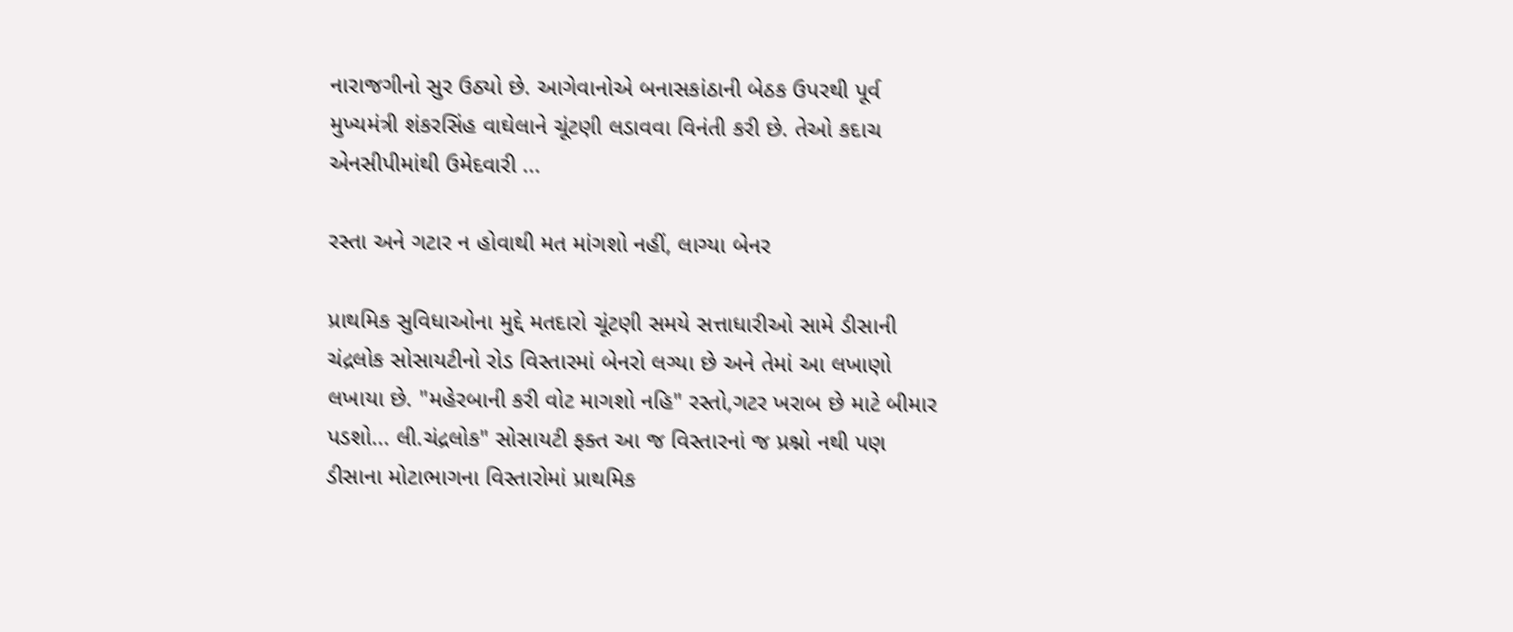નારાજગીનો સુર ઉઠ્યો છે. આગેવાનોએ બનાસકાંઠાની બેઠક ઉપરથી પૂર્વ મુખ્યમંત્રી શંકરસિંહ વાઘેલાને ચૂંટણી લડાવવા વિનંતી કરી છે. તેઓ કદાચ એનસીપીમાંથી ઉમેદવારી ...

રસ્તા અને ગટાર ન હોવાથી મત માંગશો નહીં, લાગ્યા બેનર

પ્રાથમિક સુવિધાઓના મુદ્દે મતદારો ચૂંટણી સમયે સત્તાધારીઓ સામે ડીસાની ચંદ્રલોક સોસાયટીનો રોડ વિસ્તારમાં બેનરો લગ્યા છે અને તેમાં આ લખાણો લખાયા છે. "મહેરબાની કરી વોટ માગશો નહિ" રસ્તો,ગટર ખરાબ છે માટે બીમાર પડશો... લી.ચંદ્રલોક" સોસાયટી ફક્ત આ જ વિસ્તારનાં જ પ્રશ્નો નથી પણ ડીસાના મોટાભાગના વિસ્તારોમાં પ્રાથમિક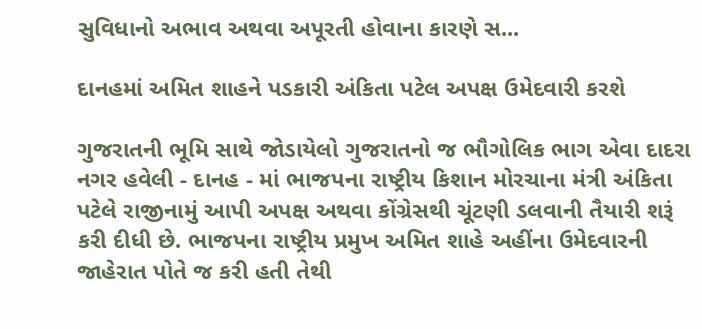સુવિધાનો અભાવ અથવા અપૂરતી હોવાના કારણે સ...

દાનહમાં અમિત શાહને પડકારી અંકિતા પટેલ અપક્ષ ઉમેદવારી કરશે

ગુજરાતની ભૂમિ સાથે જોડાયેલો ગુજરાતનો જ ભૌગોલિક ભાગ એવા દાદરા નગર હવેલી - દાનહ - માં ભાજપના રાષ્ટ્રીય કિશાન મોરચાના મંત્રી અંકિતા પટેલે રાજીનામું આપી અપક્ષ અથવા કોંગ્રેસથી ચૂંટણી ડલવાની તૈયારી શરૂં કરી દીધી છે. ભાજપના રાષ્ટ્રીય પ્રમુખ અમિત શાહે અહીંના ઉમેદવારની જાહેરાત પોતે જ કરી હતી તેથી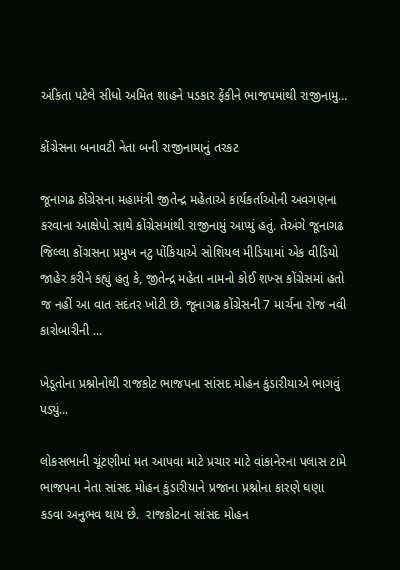અંકિતા પટેલે સીધો અમિત શાહને પડકાર ફેંકીને ભાજપમાંથી રાજીનામુ...

કોંગ્રેસના બનાવટી નેતા બની રાજીનામાનું તરકટ

જૂનાગઢ કોંગ્રેસના મહામંત્રી જીતેન્દ્ર મહેતાએ કાર્યકર્તાઓની અવગણના કરવાના આક્ષેપો સાથે કોંગ્રેસમાંથી રાજીનામું આપ્યું હતું. તેઅંગે જૂનાગઢ જિલ્લા કોંગ્રસના પ્રમુખ નટુ પોંકિયાએ સોશિયલ મીડિયામાં એક વીડિયો જાહેર કરીને કહ્યું હતુ કે, જીતેન્દ્ર મહેતા નામનો કોઈ શખ્સ કોંગ્રેસમાં હતો જ નહીં આ વાત સદંતર ખોટી છે. જૂનાગઢ કોંગ્રેસની 7 માર્ચના રોજ નવી કારોબારીની ...

ખેડૂતોના પ્રશ્નોનોથી રાજકોટ ભાજપના સાંસદ મોહન કુંડારીયાએ ભાગવું પડ્યું...

લોકસભાની ચૂંટણીમાં મત આપવા માટે પ્રચાર માટે વાંકાનેરના પલાસ ટામે ભાજપના નેતા સાંસદ મોહન કુંડારીયાને પ્રજાના પ્રશ્નોના કારણે ઘણા કડવા અનુભવ થાય છે.  રાજકોટના સાંસદ મોહન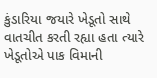કુંડારિયા જયારે ખેડૂતો સાથે વાતચીત કરતી રહ્યા હતા ત્યારે ખેડૂતોએ પાક વિમાની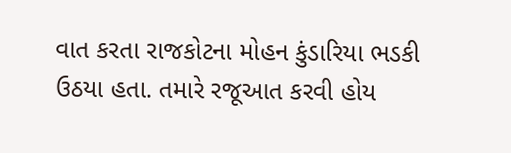વાત કરતા રાજકોટના મોહન કુંડારિયા ભડકી ઉઠયા હતા. તમારે રજૂઆત કરવી હોય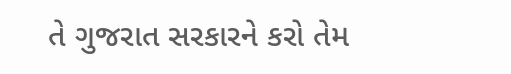તે ગુજરાત સરકારને કરો તેમ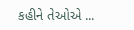કહીને તેઓએ ...